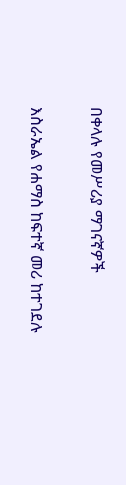በቀላሉ የመሥሪያ ማገናኛዎች

እስራኤል የሐማስ ከፍተኛ መሪ ከተገደሉ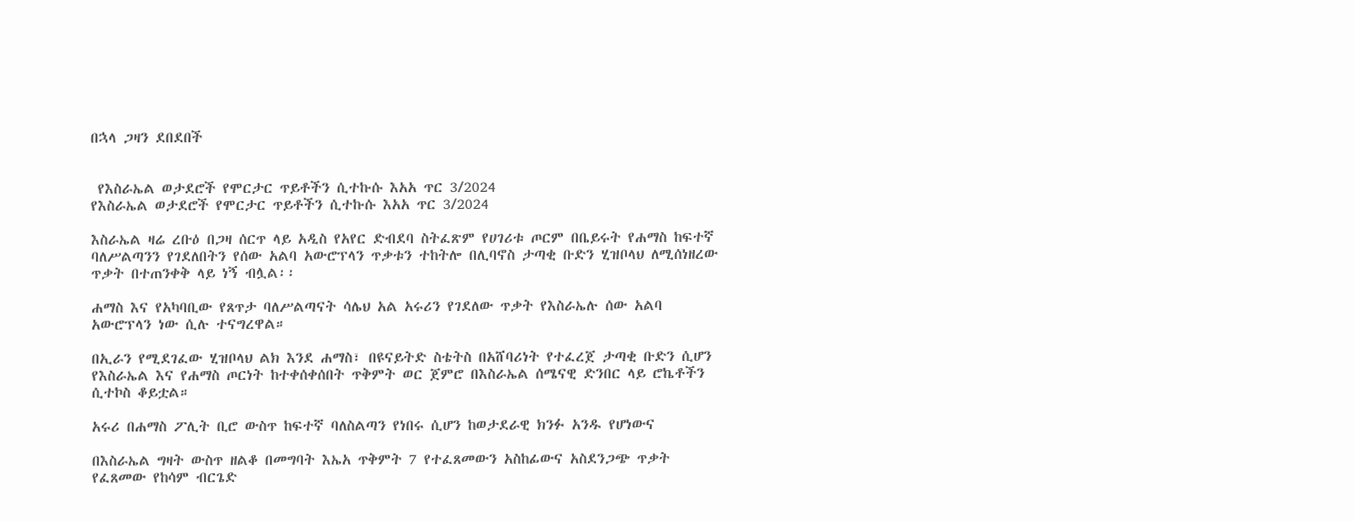በኋላ ጋዛን ደበደበች


 የእስራኤል ወታደሮች የሞርታር ጥይቶችን ሲተኩሱ እአአ ጥር 3/2024
የእስራኤል ወታደሮች የሞርታር ጥይቶችን ሲተኩሱ እአአ ጥር 3/2024

እስራኤል ዛሬ ረቡዕ በጋዛ ሰርጥ ላይ አዲስ የአየር ድብደባ ስትፈጽም የሀገሪቱ ጦርም በቤይሩት የሐማስ ከፍተኛ ባለሥልጣንን የገደለበትን የሰው አልባ አውሮፕላን ጥቃቱን ተከትሎ በሊባኖስ ታጣቂ ቡድን ሂዝቦላህ ለሚሰነዘረው ጥቃት በተጠንቀቅ ላይ ነኝ ብሏል፡፡

ሐማስ እና የአካባቢው የጸጥታ ባለሥልጣናት ሳሌህ አል አሩሪን የገደለው ጥቃት የእስራኤሉ ሰው አልባ አውሮፕላን ነው ሲሉ ተናግረዋል።

በኢራን የሚደገፈው ሂዝቦላህ ልክ እንደ ሐማስ፣ በዩናይትድ ስቴትስ በአሸባሪነት የተፈረጀ ታጣቂ ቡድን ሲሆን የእስራኤል እና የሐማስ ጦርነት ከተቀሰቀሰበት ጥቅምት ወር ጀምሮ በእስራኤል ሰሜናዊ ድንበር ላይ ሮኬቶችን ሲተኮስ ቆይቷል።

አሩሪ በሐማስ ፖሊት ቢሮ ውስጥ ከፍተኛ ባለስልጣን የነበሩ ሲሆን ከወታደራዊ ክንፉ አንዱ የሆነውና

በእስራኤል ግዛት ውስጥ ዘልቆ በመግባት እኤአ ጥቅምት 7 የተፈጸመውን አስከፊውና አስደንጋጭ ጥቃት የፈጸመው የከሳም ብርጌድ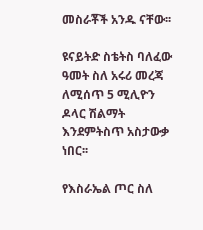መስራቾች አንዱ ናቸው፡፡

ዩናይትድ ስቴትስ ባለፈው ዓመት ስለ አሩሪ መረጃ ለሚሰጥ 5 ሚሊዮን ዶላር ሽልማት እንደምትስጥ አስታውቃ ነበር፡፡

የእስራኤል ጦር ስለ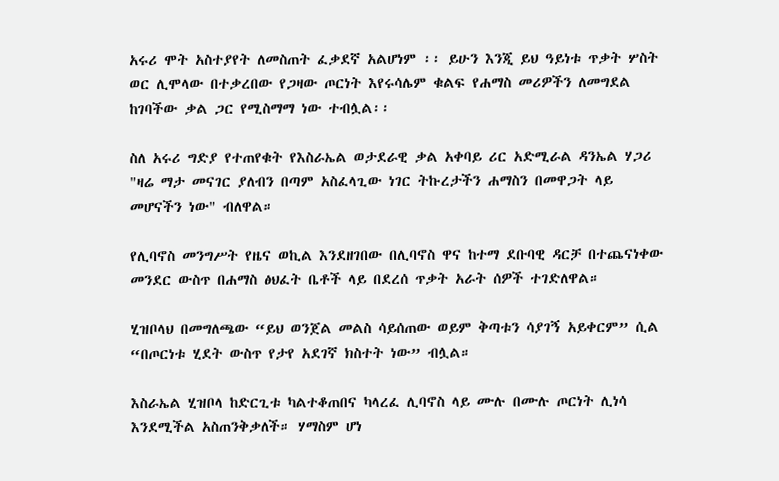አሩሪ ሞት አስተያየት ለመስጠት ፈቃደኛ አልሆነም ፡፡ ይሁን እንጂ ይህ ዓይነቱ ጥቃት ሦስት ወር ሊሞላው በተቃረበው የጋዛው ጦርነት እየሩሳሌም ቁልፍ የሐማስ መሪዎችን ለመግደል ከገባችው ቃል ጋር የሚስማማ ነው ተብሏል፡፡

ስለ አሩሪ ግድያ የተጠየቁት የእስራኤል ወታደራዊ ቃል አቀባይ ሪር አድሚራል ዳንኤል ሃጋሪ "ዛሬ ማታ መናገር ያለብን በጣም አስፈላጊው ነገር ትኩረታችን ሐማስን በመዋጋት ላይ መሆናችን ነው" ብለዋል።

የሊባኖስ መንግሥት የዜና ወኪል እንደዘገበው በሊባኖስ ዋና ከተማ ደቡባዊ ዳርቻ በተጨናነቀው መንደር ውስጥ በሐማስ ፅህፈት ቤቶች ላይ በደረሰ ጥቃት አራት ሰዎች ተገድለዋል።

ሂዝቦላህ በመግለጫው “ይህ ወንጀል መልስ ሳይሰጠው ወይም ቅጣቱን ሳያገኝ አይቀርም” ሲል “በጦርነቱ ሂደት ውስጥ የታየ አደገኛ ክስተት ነው” ብሏል።

እስራኤል ሂዝቦላ ከድርጊቱ ካልተቆጠበና ካላረፈ ሊባኖስ ላይ ሙሉ በሙሉ ጦርነት ሊነሳ እንደሚችል አስጠንቅቃለች። ሃማስም ሆነ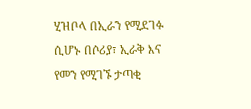ሂዝቦላ በኢራን የሚደገፉ ሲሆኑ በሶሪያ፣ ኢራቅ እና የመን የሚገኙ ታጣቂ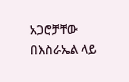አጋሮቻቸው በእስራኤል ላይ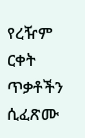የረዥም ርቀት ጥቃቶችን ሲፈጽሙ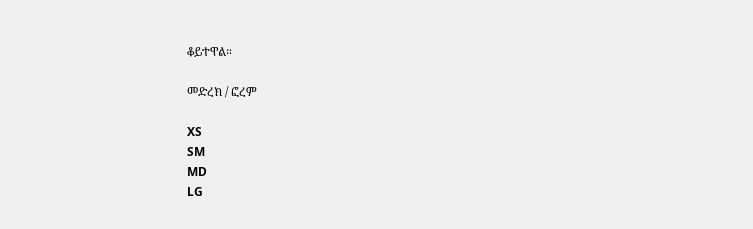ቆይተዋል።

መድረክ / ፎረም

XS
SM
MD
LG